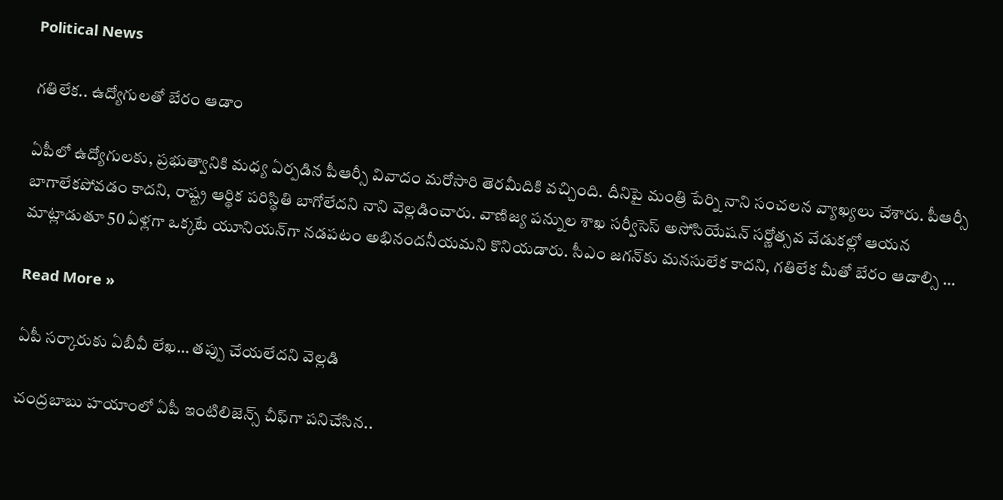Political News

గ‌తిలేక‌.. ఉద్యోగుల‌తో బేరం ఆడాం

ఏపీలో ఉద్యోగుల‌కు, ప్ర‌భుత్వానికి మ‌ధ్య ఏర్ప‌డిన పీఆర్సీ వివాదం మ‌రోసారి తెర‌మీదికి వ‌చ్చింది. దీనిపై మంత్రి పేర్ని నాని సంచ‌ల‌న వ్యాఖ్య‌లు చేశారు. పీఆర్సీ బాగాలేకపోవడం కాదని, రాష్ట్ర ఆర్థిక పరిస్థితి బాగోలేదని నాని వెల్లడించారు. వాణిజ్య పన్నుల శాఖ సర్వీసెస్ అసోసియేషన్ సర్ణోత్సవ వేడుకల్లో ఆయన మాట్లాడుతూ 50 ఏళ్లగా ఒక్కటే యూనియన్‌గా నడపటం అభినందనీయమని కొనియడారు. సీఎం జగన్‌కు మనసులేక కాదని, గతిలేక మీతో బేరం ఆడాల్సి …

Read More »

ఏపీ స‌ర్కారుకు ఏబీవీ లేఖ‌… త‌ప్పు చేయ‌లేద‌ని వెల్ల‌డి

చంద్ర‌బాబు హ‌యాంలో ఏపీ ఇంటిలిజెన్స్ చీఫ్‌గా ప‌నిచేసిన‌..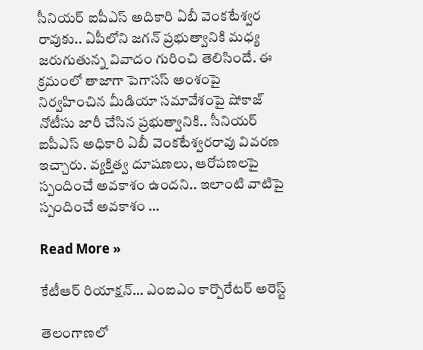సీనియ‌ర్ ఐపీఎస్ అదికారి ఏబీ వెంక‌టేశ్వ‌ర రావుకు.. ఏపీలోని జ‌గ‌న్ ప్ర‌భుత్వానికి మ‌ధ్య జ‌రుగుతున్న వివాదం గురించి తెలిసిందే. ఈ క్ర‌మంలో తాజాగా పెగాసస్ అంశంపై నిర్వహించిన మీడియా సమావేశంపై షోకాజ్ నోటీసు జారీ చేసిన ప్రభుత్వానికి.. సీనియర్‌ ఐపీఎస్ అధికారి ఏబీ వెంకటేశ్వరరావు వివరణ ఇచ్చారు. వ్యక్తిత్వ దూషణలు, ఆరోపణలపై స్పందించే అవకాశం ఉందని.. ఇలాంటి వాటిపై స్పందించే అవకాశం …

Read More »

కేటీఆర్ రియాక్షన్… ఎంఐఎం కార్పొరేట‌ర్ అరెస్ట్‌

తెలంగాణలో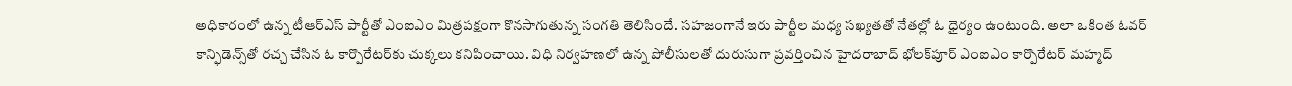అధికారంలో ఉన్న టీఆర్ఎస్ పార్టీతో ఎంఐఎం మిత్ర‌ప‌క్షంగా కొన‌సాగుతున్న సంగ‌తి తెలిసిందే. స‌హ‌జంగానే ఇరు పార్టీల మ‌ధ్య స‌ఖ్య‌త‌తో నేత‌ల్లో ఓ ధైర్యం ఉంటుంది. అలా ఒకింత ఓవ‌ర్ కాన్ఫిడెన్స్‌తో ర‌చ్చ చేసిన ఓ కార్పొరేట‌ర్‌కు చుక్క‌లు క‌నిపించాయి. విధి నిర్వ‌హ‌ణ‌లో ఉన్న పోలీసుల‌తో దురుసుగా ప్ర‌వ‌ర్తించిన హైద‌రాబాద్ భోల‌క్‌పూర్ ఎంఐఎం కార్పొరేట‌ర్ మ‌హ్మ‌ద్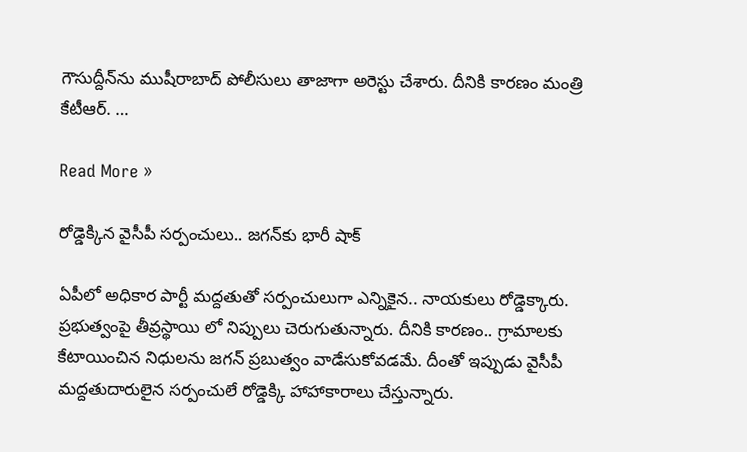గౌసుద్దీన్‌ను ముషీరాబాద్ పోలీసులు తాజాగా అరెస్టు చేశారు. దీనికి కార‌ణం మంత్రి కేటీఆర్‌. …

Read More »

రోడ్డెక్కిన వైసీపీ స‌ర్పంచులు.. జ‌గ‌న్‌కు భారీ షాక్‌

ఏపీలో అధికార పార్టీ మ‌ద్ద‌తుతో స‌ర్పంచులుగా ఎన్నికైన‌.. నాయ‌కులు రోడ్డెక్కారు. ప్ర‌భుత్వంపై తీవ్ర‌స్థాయి లో నిప్పులు చెరుగుతున్నారు. దీనికి కార‌ణం.. గ్రామాల‌కు కేటాయించిన నిధుల‌ను జ‌గ‌న్ ప్ర‌బుత్వం వాడేసుకోవ‌డ‌మే. దీంతో ఇప్పుడు వైసీపీ మ‌ద్ద‌తుదారులైన స‌ర్పంచులే రోడ్డెక్కి హాహాకారాలు చేస్తున్నారు.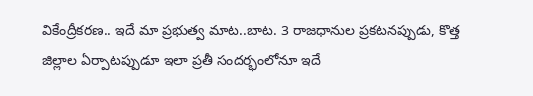వికేంద్రీకరణ.. ఇదే మా ప్రభుత్వ మాట..బాట. 3 రాజధానుల ప్రకటనప్పుడు, కొత్త జిల్లాల ఏర్పాటప్పుడూ ఇలా ప్రతీ సందర్భంలోనూ ఇదే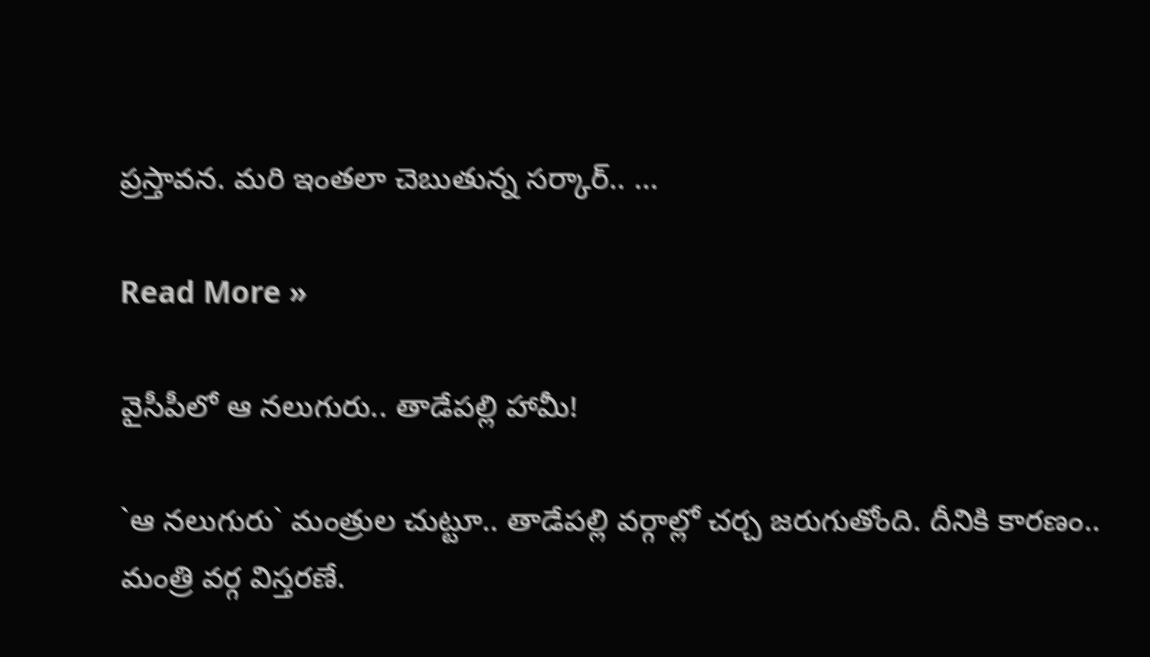ప్రస్తావన. మరి ఇంతలా చెబుతున్న సర్కార్‌.. …

Read More »

వైసీపీలో ఆ న‌లుగురు.. తాడేప‌ల్లి హామీ!

`ఆ న‌లుగురు` మంత్రుల చుట్టూ.. తాడేప‌ల్లి వ‌ర్గాల్లో చ‌ర్చ జ‌రుగుతోంది. దీనికి కార‌ణం.. మంత్రి వ‌ర్గ విస్త‌ర‌ణే.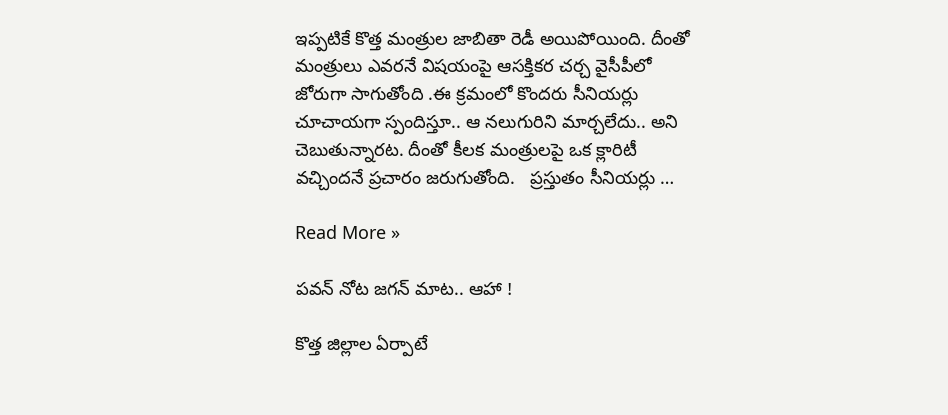ఇప్ప‌టికే కొత్త మంత్రుల జాబితా రెడీ అయిపోయింది. దీంతో మంత్రులు ఎవ‌ర‌నే విష‌యంపై ఆస‌క్తిక‌ర చ‌ర్చ వైసీపీలో జోరుగా సాగుతోంది .ఈ క్ర‌మంలో కొంద‌రు సీనియ‌ర్లు చూచాయ‌గా స్పందిస్తూ.. ఆ న‌లుగురిని మార్చ‌లేదు.. అని చెబుతున్నార‌ట‌. దీంతో కీల‌క మంత్రుల‌పై ఒక క్లారిటీ వ‌చ్చింద‌నే ప్ర‌చారం జ‌రుగుతోంది.   ప్ర‌స్తుతం సీనియ‌ర్లు …

Read More »

ప‌వ‌న్ నోట జ‌గ‌న్ మాట.. ఆహా !

కొత్త జిల్లాల ఏర్పాటే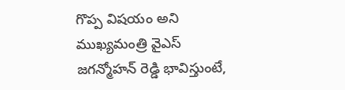గొప్ప విష‌యం అని ముఖ్య‌మంత్రి వైఎస్ జ‌గ‌న్మోహ‌న్ రెడ్డి భావిస్తుంటే,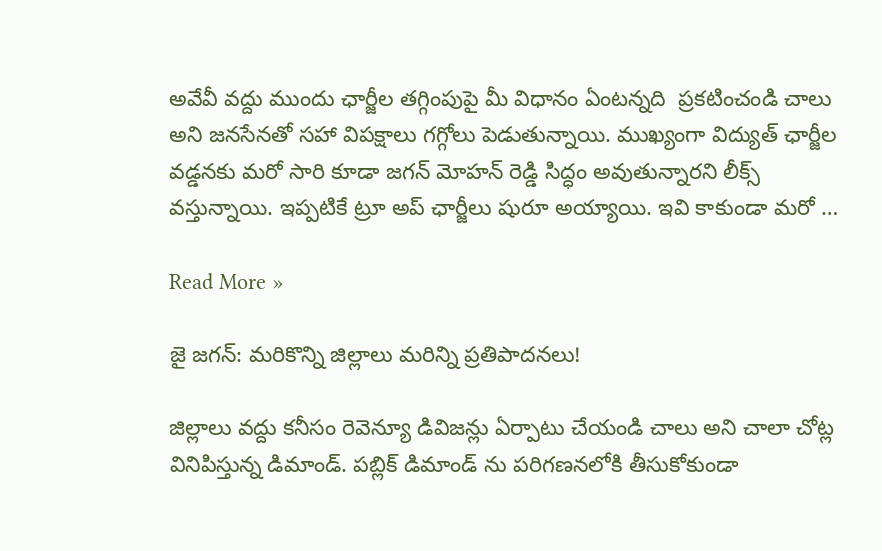అవేవీ వ‌ద్దు ముందు ఛార్జీల త‌గ్గింపుపై మీ విధానం ఏంట‌న్న‌ది  ప్ర‌క‌టించండి చాలు అని జ‌న‌సేన‌తో స‌హా విప‌క్షాలు గ‌గ్గోలు పెడుతున్నాయి. ముఖ్యంగా విద్యుత్ ఛార్జీల వ‌డ్డ‌నకు మ‌రో సారి కూడా జ‌గ‌న్ మోహ‌న్ రెడ్డి సిద్ధం అవుతున్నార‌ని లీక్స్ వ‌స్తున్నాయి. ఇప్ప‌టికే ట్రూ అప్ ఛార్జీలు షురూ అయ్యాయి. ఇవి కాకుండా మ‌రో …

Read More »

జై జ‌గ‌న్: మ‌రికొన్ని జిల్లాలు మ‌రిన్ని ప్ర‌తిపాద‌న‌లు!

జిల్లాలు వ‌ద్దు క‌నీసం రెవెన్యూ డివిజ‌న్లు ఏర్పాటు చేయండి చాలు అని చాలా చోట్ల వినిపిస్తున్న డిమాండ్. పబ్లిక్ డిమాండ్ ను ప‌రిగ‌ణ‌న‌లోకి తీసుకోకుండా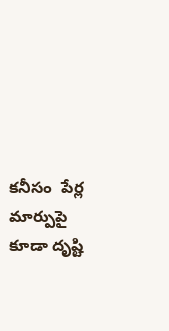క‌నీసం  పేర్ల మార్పుపై కూడా దృష్టి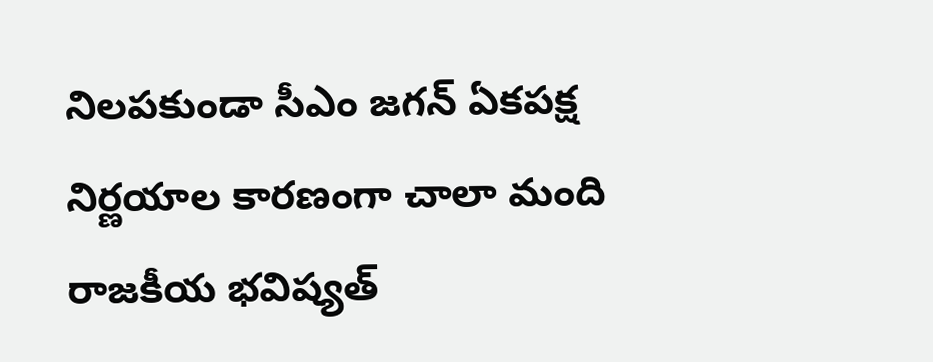నిల‌ప‌కుండా సీఎం జ‌గ‌న్ ఏక‌ప‌క్ష నిర్ణ‌యాల కార‌ణంగా చాలా మంది రాజ‌కీయ భవిష్య‌త్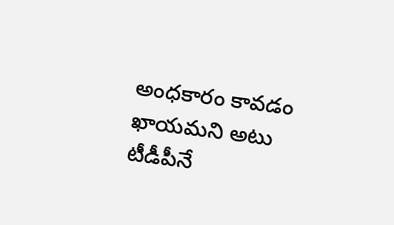అంధ‌కారం కావ‌డం ఖాయ‌మని అటు టీడీపీనే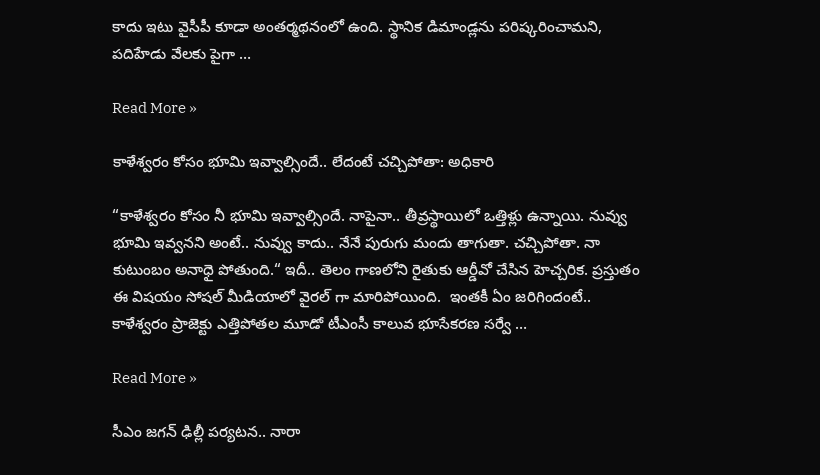కాదు ఇటు వైసీపీ కూడా అంత‌ర్మ‌థ‌నంలో ఉంది. స్థానిక డిమాండ్లను ప‌రిష్క‌రించామ‌ని, ప‌దిహేడు వేల‌కు పైగా …

Read More »

కాళేశ్వ‌రం కోసం భూమి ఇవ్వాల్సిందే.. లేదంటే చచ్చిపోతా: అధికారి

“కాళేశ్వ‌రం కోసం నీ భూమి ఇవ్వాల్సిందే. నాపైనా.. తీవ్ర‌స్థాయిలో ఒత్తిళ్లు ఉన్నాయి. నువ్వు భూమి ఇవ్వనని అంటే.. నువ్వు కాదు.. నేనే పురుగు మందు తాగుతా. చ‌చ్చిపోతా. నా కుటుంబం అనాధై పోతుంది.“ ఇదీ.. తెలం గాణలోని రైతుకు ఆర్డీవో చేసిన హెచ్చ‌రిక‌. ప్ర‌స్తుతం ఈ విష‌యం సోష‌ల్ మీడియాలో వైర‌ల్ గా మారిపోయింది.  ఇంత‌కీ ఏం జ‌రిగిందంటే.. కాళేశ్వరం ప్రాజెక్టు ఎత్తిపోతల మూడో టీఎంసీ కాలువ భూసేకరణ సర్వే …

Read More »

సీఎం జ‌గ‌న్ ఢిల్లీ ప‌ర్య‌ట‌న‌.. నారా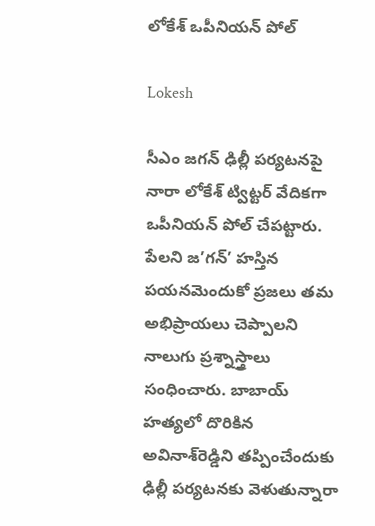లోకేశ్ ఒపీనియ‌న్ పోల్‌

Lokesh

సీఎం జగన్ ఢిల్లీ పర్యటనపై నారా లోకేశ్ ట్విట్టర్ వేదికగా ఒపీనియన్ పోల్ చేపట్టారు. పేలని జ’గన్’ హస్తిన పయనమెందుకో ప్రజలు తమ అభిప్రాయలు చెప్పాలని నాలుగు ప్రశ్నాస్త్రాలు సంధించారు. బాబాయ్ హత్యలో దొరికిన అవినాశ్‌రెడ్డిని తప్పించేందుకు ఢిల్లీ పర్యటనకు వెళుతున్నారా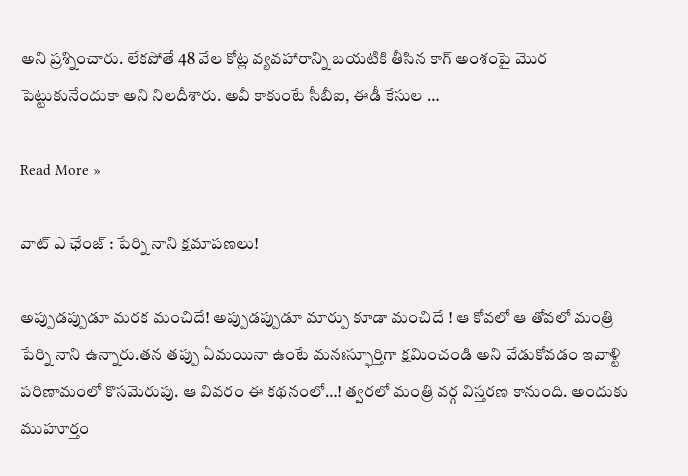అని ప్రశ్నించారు. లేకపోతే 48 వేల కోట్ల వ్యవహారాన్ని బయటికి తీసిన కాగ్‌ అంశంపై మొర పెట్టుకునేందుకా అని నిలదీశారు. అవీ కాకుంటే సీబీఐ, ఈడీ కేసుల …

Read More »

వాట్ ఎ ఛేంజ్ : పేర్ని నాని క్ష‌మాప‌ణ‌లు!

అప్పుడప్పుడూ మ‌ర‌క మంచిదే! అప్పుడ‌ప్పుడూ మార్పు కూడా మంచిదే ! ఆ కోవ‌లో ఆ తోవలో మంత్రి పేర్ని నాని ఉన్నారు.త‌న త‌ప్పు ఏమ‌యినా ఉంటే మ‌నఃస్ఫూర్తిగా క్ష‌మించండి అని వేడుకోవ‌డం ఇవాళ్టి ప‌రిణామంలో కొస‌మెరుపు. ఆ వివ‌రం ఈ క‌థ‌నంలో…! త్వ‌ర‌లో మంత్రి వ‌ర్గ విస్త‌ర‌ణ కానుంది. అందుకు ముహూర్తం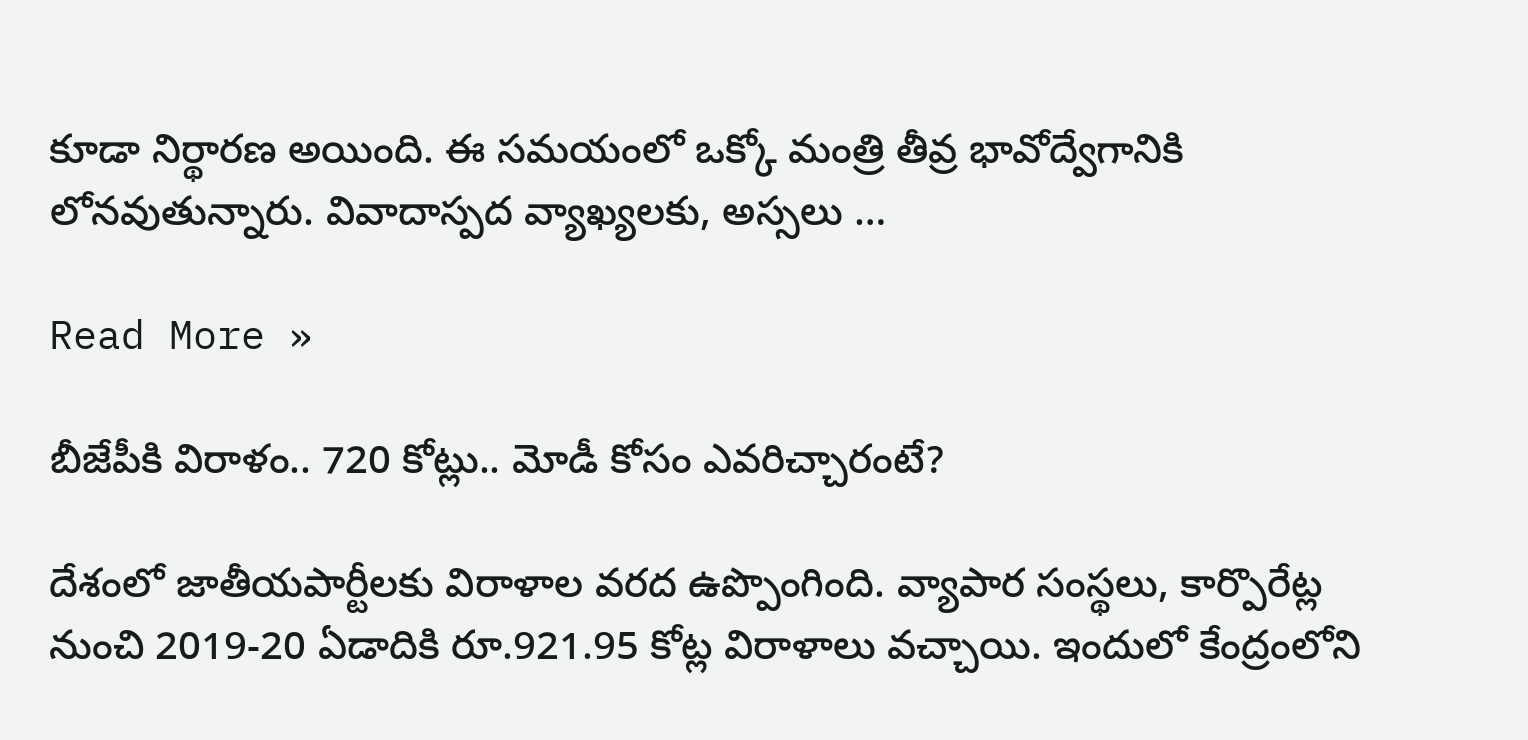కూడా నిర్థార‌ణ అయింది. ఈ స‌మ‌యంలో ఒక్కో మంత్రి తీవ్ర భావోద్వేగానికి లోన‌వుతున్నారు. వివాదాస్ప‌ద వ్యాఖ్య‌ల‌కు, అస్స‌లు …

Read More »

బీజేపీకి విరాళం.. 720 కోట్లు.. మోడీ కోసం ఎవ‌రిచ్చారంటే?

దేశంలో జాతీయపార్టీలకు విరాళాల వరద ఉప్పొంగింది. వ్యాపార సంస్థలు, కార్పొరేట్ల నుంచి 2019-20 ఏడాదికి రూ.921.95 కోట్ల విరాళాలు వచ్చాయి. ఇందులో కేంద్రంలోని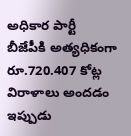అధికార పార్టీ బీజేపీకి అత్యధికంగా రూ.720.407 కోట్ల విరాళాలు అంద‌డం ఇప్పుడు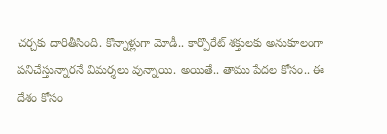చ‌ర్చ‌కు దారితీసింది. కొన్నాళ్లుగా మోడీ.. కార్పొరేట్ శ‌క్తుల‌కు అనుకూలంగా ప‌నిచేస్తున్నార‌నే విమ‌ర్శ‌లు వున్నాయి. అయితే.. తాము పేద‌ల కోసం.. ఈ దేశం కోసం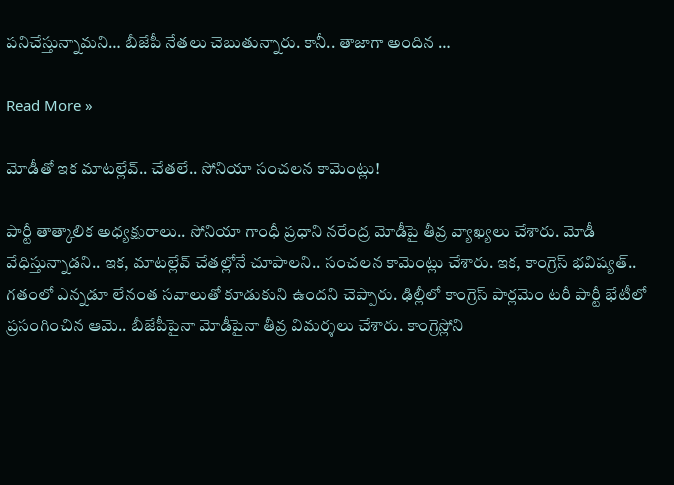ప‌నిచేస్తున్నామ‌ని… బీజేపీ నేత‌లు చెబుతున్నారు. కానీ.. తాజాగా అందిన …

Read More »

మోడీతో ఇక మాట‌ల్లేవ్‌.. చేత‌లే.. సోనియా సంచ‌ల‌న కామెంట్లు!

పార్టీ తాత్కాలిక అధ్య‌క్షురాలు.. సోనియా గాంధీ ప్ర‌ధాని న‌రేంద్ర మోడీపై తీవ్ర వ్యాఖ్య‌లు చేశారు. మోడీ వేధిస్తున్నాడ‌ని.. ఇక‌, మాట‌ల్లేవ్ చేత‌ల్లోనే చూపాల‌ని.. సంచ‌ల‌న కామెంట్లు చేశారు. ఇక‌, కాంగ్రెస్ భవిష్యత్.. గతంలో ఎన్నడూ లేనంత సవాలుతో కూడుకుని ఉందని చెప్పారు. ఢిల్లీలో కాంగ్రెస్ పార్లమెం టరీ పార్టీ భేటీలో ప్రసంగించిన ఆమె.. బీజేపీపైనా మోడీపైనా తీవ్ర విమర్శలు చేశారు. కాంగ్రెస్లోని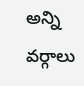అన్ని వర్గాలు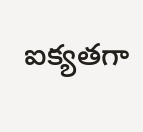ఐక్యతగా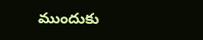ముందుకు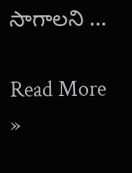సాగాలని …

Read More »